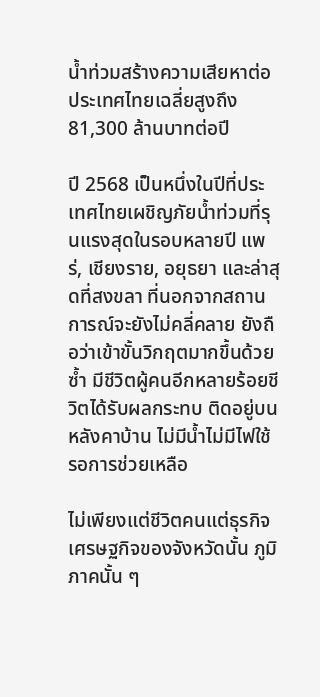น้ำท่วมสร้างความเสียหาต่อประเทศไทยเฉลี่ยสูงถึง 81,300 ล้านบาทต่อปี

ปี 2568 เป็นหนึ่งในปีที่ประเทศไทยเผชิญภัยน้ำท่วมที่รุนแรงสุดในรอบหลายปี แพร่, เชียงราย, อยุธยา และล่าสุดที่สงขลา ที่นอกจากสถานการณ์จะยังไม่คลี่คลาย ยังถือว่าเข้าขั้นวิกฤตมากขึ้นด้วยซ้ำ มีชีวิตผู้คนอีกหลายร้อยชีวิตได้รับผลกระทบ ติดอยู่บนหลังคาบ้าน ไม่มีน้ำไม่มีไฟใช้ รอการช่วยเหลือ

ไม่เพียงแต่ชีวิตคนแต่ธุรกิจ เศรษฐกิจของจังหวัดนั้น ภูมิภาคนั้น ๆ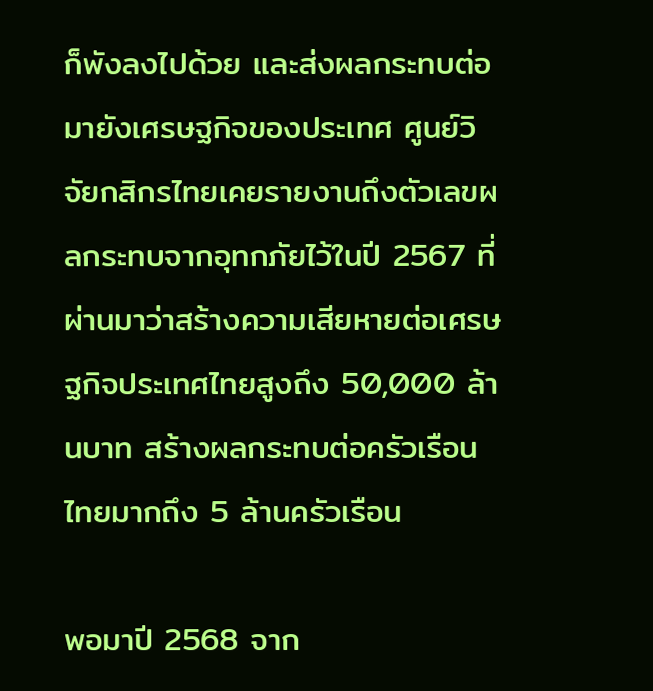ก็พังลงไปด้วย และส่งผลกระทบต่อมายังเศรษฐกิจของประเทศ ศูนย์วิจัยกสิกรไทยเคยรายงานถึงตัวเลขผลกระทบจากอุทกภัยไว้ในปี 2567 ที่ผ่านมาว่าสร้างความเสียหายต่อเศรษฐกิจประเทศไทยสูงถึง 50,000 ล้านบาท สร้างผลกระทบต่อครัวเรือนไทยมากถึง 5 ล้านครัวเรือน

พอมาปี 2568 จาก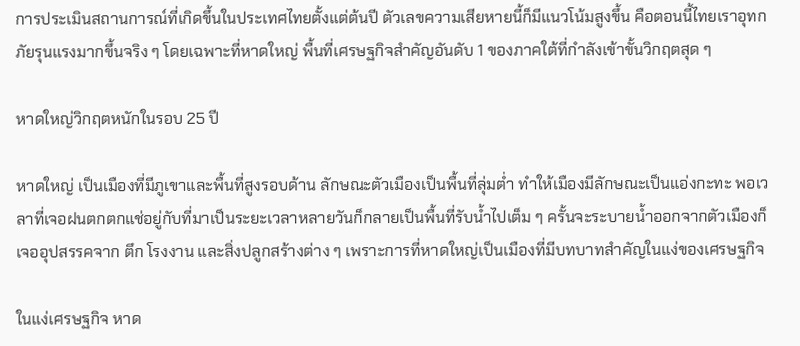การประเมินสถานการณ์ที่เกิดขึ้นในประเทศไทยตั้งแต่ต้นปี ตัวเลขความเสียหายนี้ก็มีแนวโน้มสูงขึ้น คือตอนนี้ไทยเราอุทกภัยรุนแรงมากขึ้นจริง ๆ โดยเฉพาะที่หาดใหญ่ พื้นที่เศรษฐกิจสำคัญอันดับ 1 ของภาคใต้ที่กำลังเข้าขั้นวิกฤตสุด ๆ

หาดใหญ่วิกฤตหนักในรอบ 25 ปี

หาดใหญ่ เป็นเมืองที่มีภูเขาและพื้นที่สูงรอบด้าน ลักษณะตัวเมืองเป็นพื้นที่ลุ่มต่ำ ทำให้เมืองมีลักษณะเป็นแอ่งกะทะ พอเวลาที่เจอฝนตกตกแช่อยู่กับที่มาเป็นระยะเวลาหลายวันก็กลายเป็นพื้นที่รับน้ำไปเต็ม ๆ ครั้นจะระบายน้ำออกจากตัวเมืองก็เจออุปสรรคจาก ตึก โรงงาน และสิ่งปลูกสร้างต่าง ๆ เพราะการที่หาดใหญ่เป็นเมืองที่มีบทบาทสำคัญในแง่ของเศรษฐกิจ

ในแง่เศรษฐกิจ หาด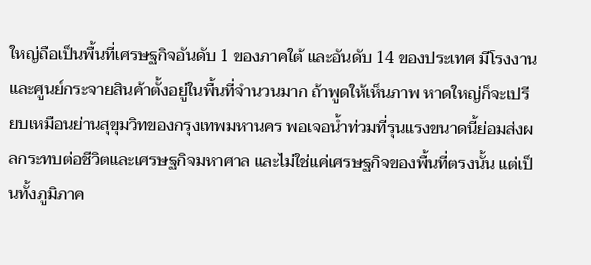ใหญ่ถือเป็นพื้นที่เศรษฐกิจอันดับ 1 ของภาคใต้ และอันดับ 14 ของประเทศ มีโรงงานและศูนย์กระจายสินค้าตั้งอยู่ในพื้นที่จำนวนมาก ถ้าพูดให้เห็นภาพ หาดใหญ่ก็จะเปรียบเหมือนย่านสุขุมวิทของกรุงเทพมหานคร พอเจอน้ำท่วมที่รุนแรงขนาดนี้ย่อมส่งผลกระทบต่อชีวิตและเศรษฐกิจมหาศาล และไม่ใช่แค่เศรษฐกิจของพื้นที่ตรงนั้น แต่เป็นทั้งภูมิภาค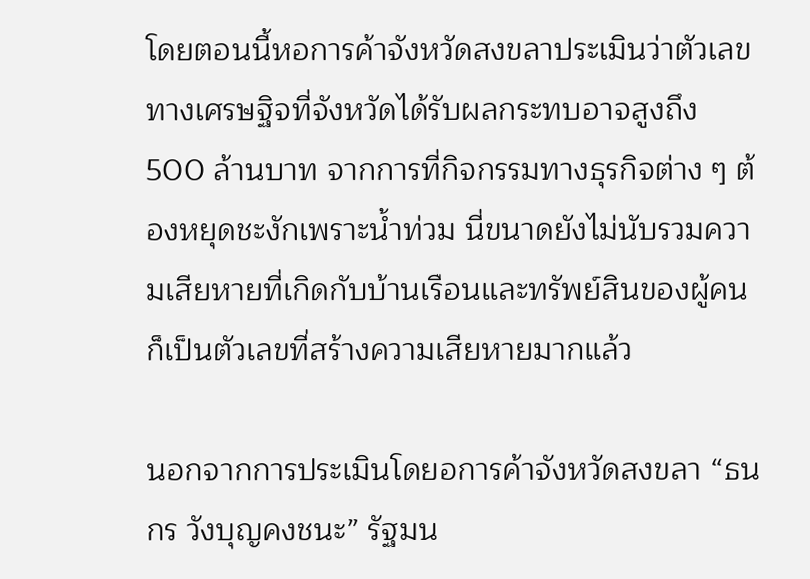โดยตอนนี้หอการค้าจังหวัดสงขลาประเมินว่าตัวเลขทางเศรษฐิจที่จังหวัดได้รับผลกระทบอาจสูงถึง 500 ล้านบาท จากการที่กิจกรรมทางธุรกิจต่าง ๆ ต้องหยุดชะงักเพราะน้ำท่วม นี่ขนาดยังไม่นับรวมความเสียหายที่เกิดกับบ้านเรือนและทรัพย์สินของผู้คนก็เป็นตัวเลขที่สร้างความเสียหายมากแล้ว

นอกจากการประเมินโดยอการค้าจังหวัดสงขลา “ธนกร วังบุญคงชนะ” รัฐมน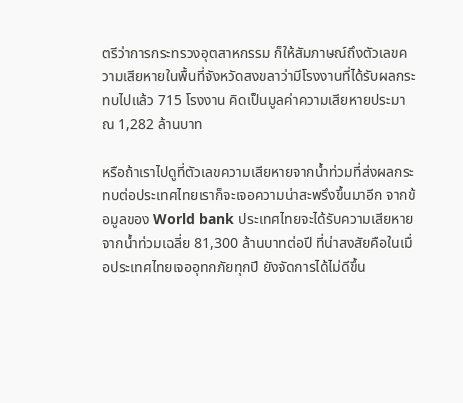ตรีว่าการกระทรวงอุตสาหกรรม ก็ให้สัมภาษณ์ถึงตัวเลขความเสียหายในพื้นที่จังหวัดสงขลาว่ามีโรงงานที่ได้รับผลกระทบไปแล้ว 715 โรงงาน คิดเป็นมูลค่าความเสียหายประมาณ 1,282 ล้านบาท

หรือถ้าเราไปดูที่ตัวเลขความเสียหายจากน้ำท่วมที่ส่งผลกระทบต่อประเทศไทยเราก็จะเจอความน่าสะพรึงขึ้นมาอีก จากข้อมูลของ World bank ประเทศไทยจะได้รับความเสียหายจากน้ำท่วมเฉลี่ย 81,300 ล้านบาทต่อปี ที่น่าสงสัยคือในเมื่อประเทศไทยเจออุทกภัยทุกปี ยังจัดการได้ไม่ดีขึ้น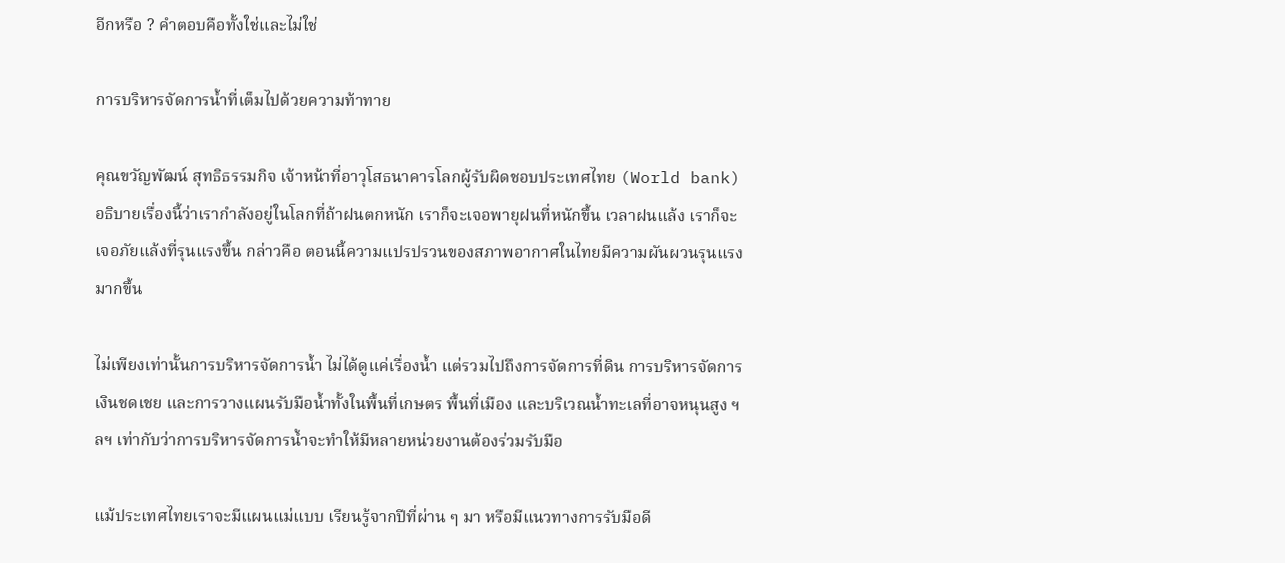อีกหรือ ? คำตอบคือทั้งใช่และไม่ใช่

การบริหารจัดการน้ำที่เต็มไปด้วยความท้าทาย

คุณขวัญพัฒน์ สุทธิธรรมกิจ เจ้าหน้าที่อาวุโสธนาคารโลกผู้รับผิดชอบประเทศไทย (World bank) อธิบายเรื่องนี้ว่าเรากำลังอยู่ในโลกที่ถ้าฝนตกหนัก เราก็จะเจอพายุฝนที่หนักขึ้น เวลาฝนแล้ง เราก็จะเจอภัยแล้งที่รุนแรงขึ้น กล่าวคือ ตอนนี้ความแปรปรวนของสภาพอากาศในไทยมีความผันผวนรุนแรงมากขึ้น

ไม่เพียงเท่านั้นการบริหารจัดการน้ำ ไม่ได้ดูแค่เรื่องน้ำ แต่รวมไปถึงการจัดการที่ดิน การบริหารจัดการเงินชดเชย และการวางแผนรับมือน้ำทั้งในพื้นที่เกษตร พื้นที่เมือง และบริเวณน้ำทะเลที่อาจหนุนสูง ฯลฯ เท่ากับว่าการบริหารจัดการน้ำจะทำให้มีหลายหน่วยงานต้องร่วมรับมือ

แม้ประเทศไทยเราจะมีแผนแม่แบบ เรียนรู้จากปีที่ผ่าน ๆ มา หรือมีแนวทางการรับมือดี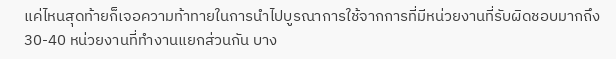แค่ไหนสุดท้ายก็เจอความท้าทายในการนำไปบูรณาการใช้จากการที่มีหน่วยงานที่รับผิดชอบมากถึง 30-40 หน่วยงานที่ทำงานแยกส่วนกัน บาง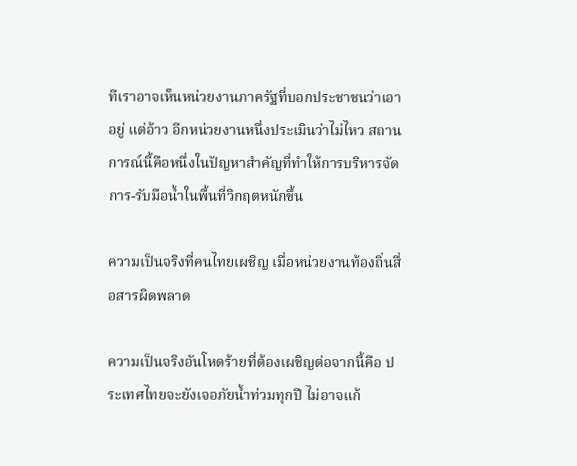ทีเราอาจเห็นหน่วยงานภาครัฐที่บอกประชาชนว่าเอาอยู่ แต่อ้าว อีกหน่วยงานหนึ่งประเมินว่าไม่ไหว สถานการณ์นี้คือหนึ่งในปัญหาสำคัญที่ทำให้การบริหารจัดการ-รับมือน้ำในพื้นที่วิกฤตหนักขึ้น

ความเป็นจริงที่คนไทยเผชิญ เมื่อหน่วยงานท้องถิ่นสื่อสารผิดพลาด

ความเป็นจริงอันโหดร้ายที่ต้องเผชิญต่อจากนี้คือ ประเทศไทยจะยังเจอภัยน้ำท่วมทุกปี ไม่อาจแก้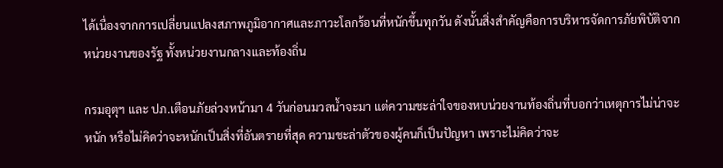ได้เนื่องจากการเปลี่ยนแปลงสภาพภูมิอากาศและภาวะโลกร้อนที่หนักขึ้นทุกวัน ดังนั้นสิ่งสำคัญคือการบริหารจัดการภัยพิบัติจากหน่วยงานของรัฐ ทั้งหน่วยงานกลางและท้องถิ่น

กรมอุตุฯ และ ปภ.เตือนภัยล่วงหน้ามา 4 วันก่อนมวลน้ำจะมา แต่ความชะล่าใจของหบน่วยงานท้องถิ่นที่บอกว่าเหตุการไม่น่าจะหนัก หรือไม่คิดว่าจะหนักเป็นสิ่งที่อันตรายที่สุด ความชะล่าตัวของผู้คนก็เป็นปัญหา เพราะไม่คิดว่าจะ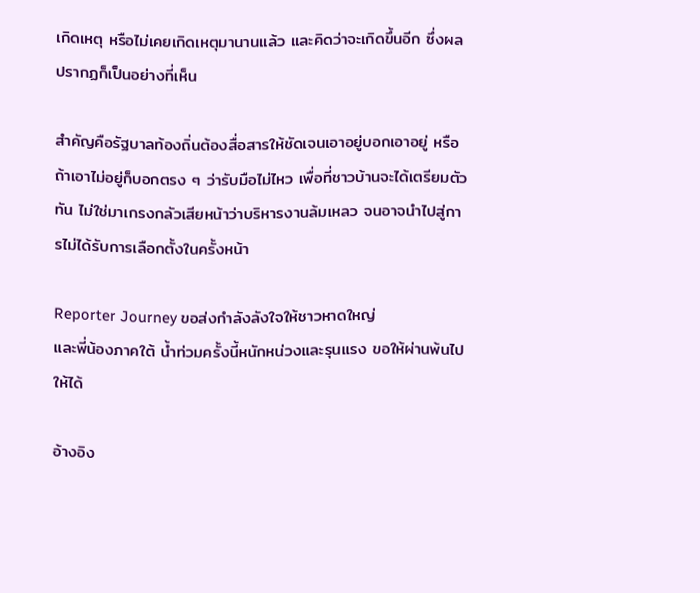เกิดเหตุ หรือไม่เคยเกิดเหตุมานานแล้ว และคิดว่าจะเกิดขึ้นอีก ซึ่งผลปรากฏก็เป็นอย่างที่เห็น

สำคัญคือรัฐบาลท้องถิ่นต้องสื่อสารให้ชัดเจนเอาอยู่บอกเอาอยู่ หรือถ้าเอาไม่อยู่ก็บอกตรง ๆ ว่ารับมือไม่ไหว เพื่อที่ชาวบ้านจะได้เตรียมตัวทัน ไม่ใช่มาเกรงกลัวเสียหน้าว่าบริหารงานล้มเหลว จนอาจนำไปสู่การไม่ได้รับการเลือกตั้งในครั้งหน้า

Reporter Journey ขอส่งกำลังลังใจให้ชาวหาดใหญ่
และพี่น้องภาคใต้ น้ำท่วมครั้งนี้หนักหน่วงและรุนแรง ขอให้ผ่านพ้นไปให้ได้

อ้างอิง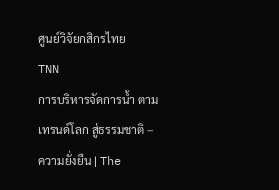ศูนย์วิจัยกสิกรไทย
TNN
การบริหารจัดการน้ำ ตามเทรนด์โลก สู่ธรรมชาติ – ความยั่งยืน | The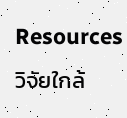Resources วิจัยใกล้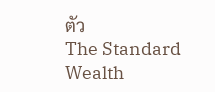ตัว
The Standard Wealth